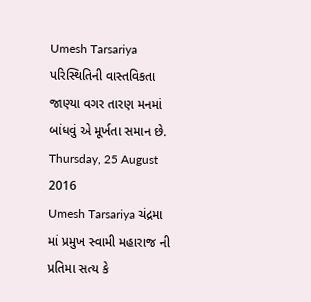Umesh Tarsariya પરિસ્થિતિની વાસ્તવિકતા જાણ્યા વગર તારણ મનમાં બાંધવું એ મૂર્ખતા સમાન છે. Thursday, 25 August 2016
Umesh Tarsariya ચંદ્રમા માં પ્રમુખ સ્વામી મહારાજ ની પ્રતિમા સત્ય કે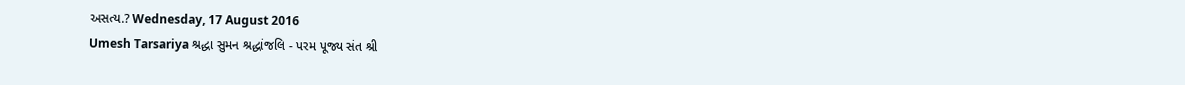અસત્ય.? Wednesday, 17 August 2016
Umesh Tarsariya શ્રદ્ધા સુમન શ્રદ્ધાંજલિ - પરમ પૂજ્ય સંત શ્રી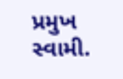પ્રમુખ સ્વામી.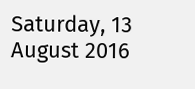Saturday, 13 August 2016